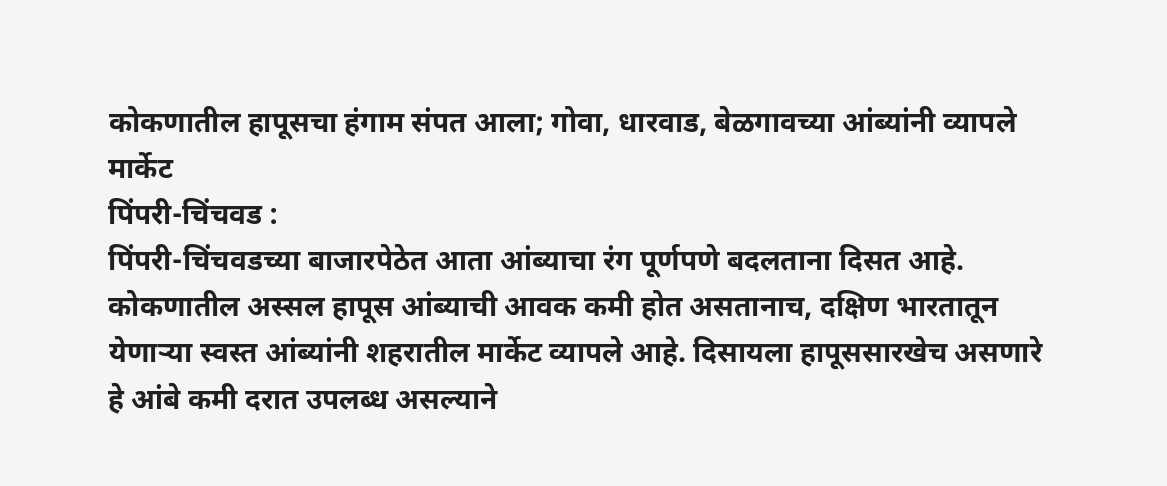कोकणातील हापूसचा हंगाम संपत आला; गोवा, धारवाड, बेळगावच्या आंब्यांनी व्यापले मार्केट
पिंपरी-चिंचवड :
पिंपरी-चिंचवडच्या बाजारपेठेत आता आंब्याचा रंग पूर्णपणे बदलताना दिसत आहे. कोकणातील अस्सल हापूस आंब्याची आवक कमी होत असतानाच, दक्षिण भारतातून येणाऱ्या स्वस्त आंब्यांनी शहरातील मार्केट व्यापले आहे. दिसायला हापूससारखेच असणारे हे आंबे कमी दरात उपलब्ध असल्याने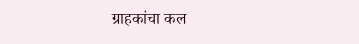ग्राहकांचा कल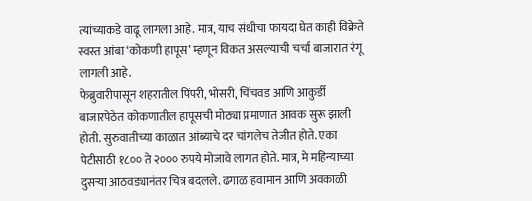त्यांच्याकडे वाढू लागला आहे. मात्र, याच संधीचा फायदा घेत काही विक्रेते स्वस्त आंबा ‘कोकणी हापूस’ म्हणून विकत असल्याची चर्चा बाजारात रंगू लागली आहे.
फेब्रुवारीपासून शहरातील पिंपरी, भोसरी, चिंचवड आणि आकुर्डी बाजारपेठेत कोकणातील हापूसची मोठ्या प्रमाणात आवक सुरू झाली होती. सुरुवातीच्या काळात आंब्याचे दर चांगलेच तेजीत होते. एका पेटीसाठी १८०० ते २००० रुपये मोजावे लागत होते. मात्र, मे महिन्याच्या दुसऱ्या आठवड्यानंतर चित्र बदलले. ढगाळ हवामान आणि अवकाळी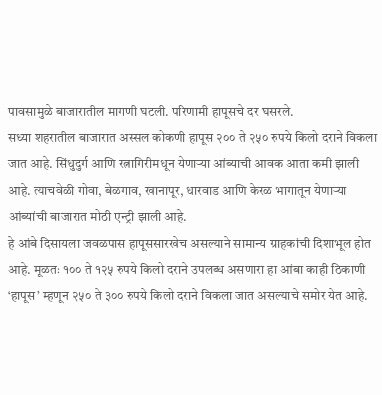पावसामुळे बाजारातील मागणी घटली. परिणामी हापूसचे दर घसरले.
सध्या शहरातील बाजारात अस्सल कोकणी हापूस २०० ते २५० रुपये किलो दराने विकला जात आहे. सिंधुदुर्ग आणि रत्नागिरीमधून येणाऱ्या आंब्याची आवक आता कमी झाली आहे. त्याचवेळी गोवा, बेळगाव, खानापूर, धारवाड आणि केरळ भागातून येणाऱ्या आंब्यांची बाजारात मोठी एन्ट्री झाली आहे.
हे आंबे दिसायला जवळपास हापूससारखेच असल्याने सामान्य ग्राहकांची दिशाभूल होत आहे. मूळतः १०० ते १२५ रुपये किलो दराने उपलब्ध असणारा हा आंबा काही ठिकाणी ‘हापूस’ म्हणून २५० ते ३०० रुपये किलो दराने विकला जात असल्याचे समोर येत आहे.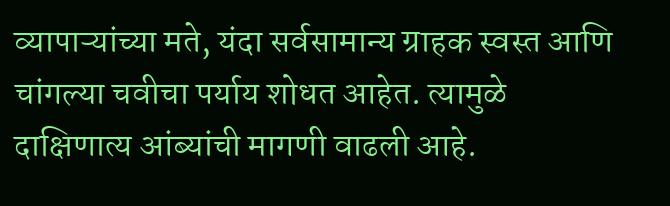व्यापाऱ्यांच्या मते, यंदा सर्वसामान्य ग्राहक स्वस्त आणि चांगल्या चवीचा पर्याय शोधत आहेत. त्यामुळे दाक्षिणात्य आंब्यांची मागणी वाढली आहे.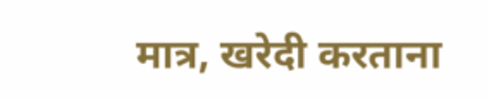मात्र, खरेदी करताना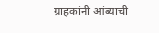ग्राहकांनी आंब्याची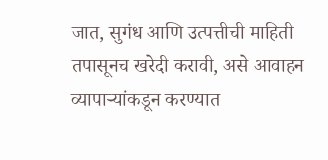जात, सुगंध आणि उत्पत्तीची माहिती तपासूनच खरेदी करावी, असे आवाहन व्यापाऱ्यांकडून करण्यात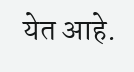येत आहे.